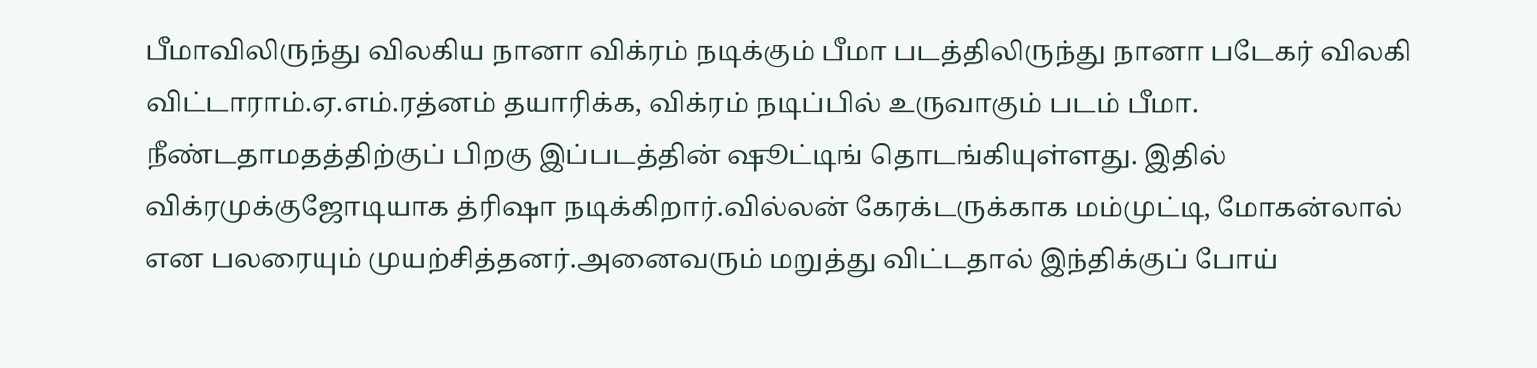பீமாவிலிருந்து விலகிய நானா விக்ரம் நடிக்கும் பீமா படத்திலிருந்து நானா படேகர் விலகி விட்டாராம்.ஏ.எம்.ரத்னம் தயாரிக்க, விக்ரம் நடிப்பில் உருவாகும் படம் பீமா. நீண்டதாமதத்திற்குப் பிறகு இப்படத்தின் ஷூட்டிங் தொடங்கியுள்ளது. இதில் விக்ரமுக்குஜோடியாக த்ரிஷா நடிக்கிறார்.வில்லன் கேரக்டருக்காக மம்முட்டி, மோகன்லால் என பலரையும் முயற்சித்தனர்.அனைவரும் மறுத்து விட்டதால் இந்திக்குப் போய்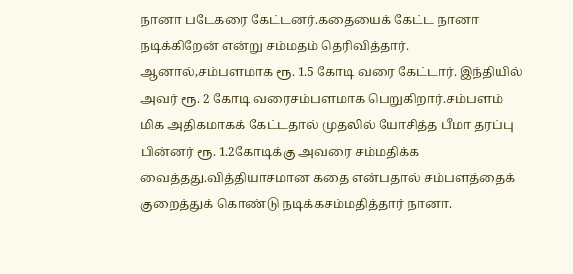நானா படேகரை கேட்டனர்.கதையைக் கேட்ட நானா நடிக்கிறேன் என்று சம்மதம் தெரிவித்தார். ஆனால்,சம்பளமாக ரூ. 1.5 கோடி வரை கேட்டார். இந்தியில் அவர் ரூ. 2 கோடி வரைசம்பளமாக பெறுகிறார்.சம்பளம் மிக அதிகமாகக் கேட்டதால் முதலில் யோசித்த பீமா தரப்பு பின்னர் ரூ. 1.2கோடிக்கு அவரை சம்மதிக்க வைத்தது.வித்தியாசமான கதை என்பதால் சம்பளத்தைக் குறைத்துக் கொண்டு நடிக்கசம்மதித்தார் நானா.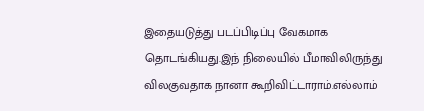இதையடுத்து படப்பிடிப்பு வேகமாக தொடங்கியது.இந் நிலையில் பீமாவிலிருந்து விலகுவதாக நானா கூறிவிட்டாராம்.எல்லாம்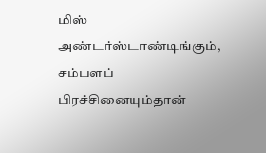மிஸ் அண்டர்ஸ்டாண்டிங்கும், சம்பளப் பிரச்சினையும்தான்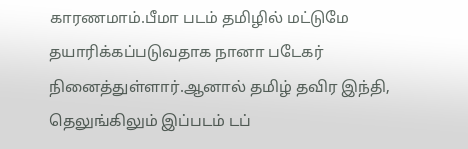காரணமாம்.பீமா படம் தமிழில் மட்டுமே தயாரிக்கப்படுவதாக நானா படேகர் நினைத்துள்ளார்.ஆனால் தமிழ் தவிர இந்தி, தெலுங்கிலும் இப்படம் டப்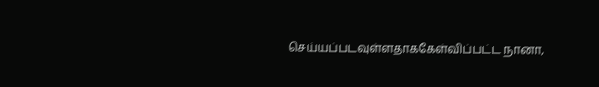செய்யப்படவுள்ளதாககேள்விப்பட்ட நானா,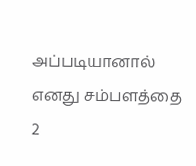அப்படியானால் எனது சம்பளத்தை 2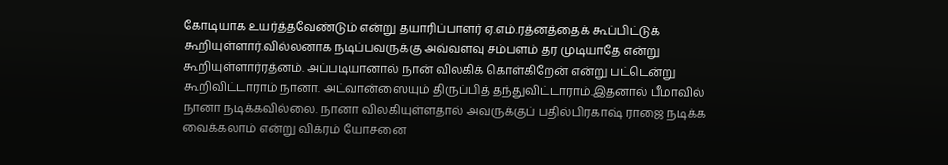கோடியாக உயர்த்தவேண்டும் என்று தயாரிப்பாளர் ஏ.எம்.ரத்னத்தைக் கூப்பிட்டுக் கூறியுள்ளார்.வில்லனாக நடிப்பவருக்கு அவ்வளவு சம்பளம் தர முடியாதே என்று கூறியுள்ளார்ரத்னம். அப்படியானால் நான் விலகிக் கொள்கிறேன் என்று பட்டென்று கூறிவிட்டாராம் நானா. அட்வான்ஸையும் திருப்பித் தந்துவிட்டாராம்.இதனால் பீமாவில் நானா நடிக்கவில்லை. நானா விலகியுள்ளதால் அவருக்குப் பதில்பிரகாஷ் ராஜை நடிக்க வைக்கலாம் என்று விக்ரம் யோசனை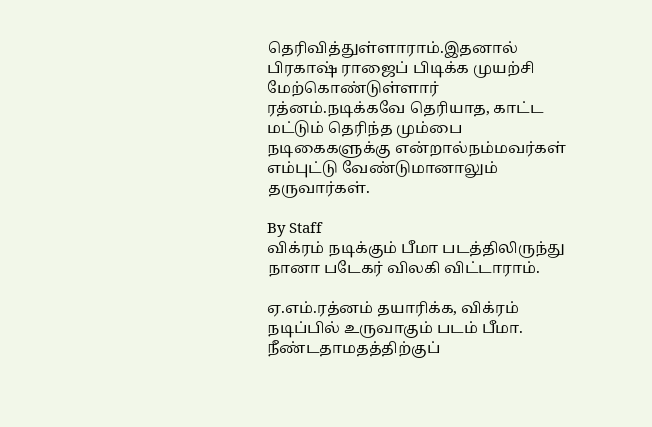தெரிவித்துள்ளாராம்.இதனால் பிரகாஷ் ராஜைப் பிடிக்க முயற்சி மேற்கொண்டுள்ளார் ரத்னம்.நடிக்கவே தெரியாத, காட்ட மட்டும் தெரிந்த மும்பை நடிகைகளுக்கு என்றால்நம்மவர்கள் எம்புட்டு வேண்டுமானாலும் தருவார்கள்.

By Staff
விக்ரம் நடிக்கும் பீமா படத்திலிருந்து நானா படேகர் விலகி விட்டாராம்.

ஏ.எம்.ரத்னம் தயாரிக்க, விக்ரம் நடிப்பில் உருவாகும் படம் பீமா. நீண்டதாமதத்திற்குப்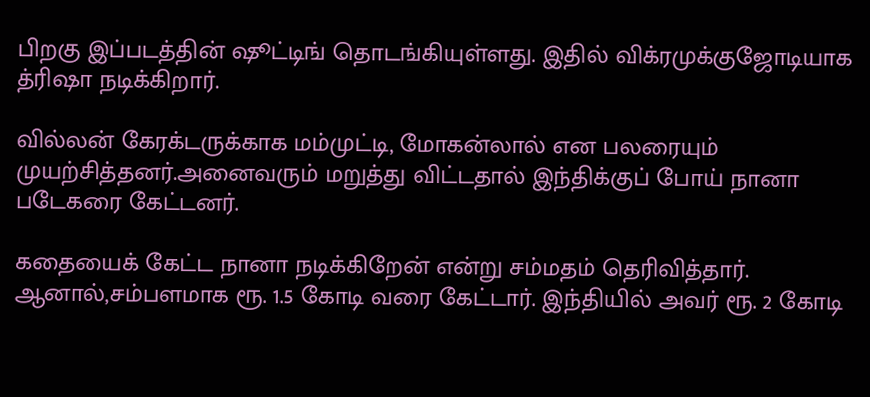பிறகு இப்படத்தின் ஷூட்டிங் தொடங்கியுள்ளது. இதில் விக்ரமுக்குஜோடியாக த்ரிஷா நடிக்கிறார்.

வில்லன் கேரக்டருக்காக மம்முட்டி, மோகன்லால் என பலரையும் முயற்சித்தனர்.அனைவரும் மறுத்து விட்டதால் இந்திக்குப் போய் நானா படேகரை கேட்டனர்.

கதையைக் கேட்ட நானா நடிக்கிறேன் என்று சம்மதம் தெரிவித்தார். ஆனால்,சம்பளமாக ரூ. 1.5 கோடி வரை கேட்டார். இந்தியில் அவர் ரூ. 2 கோடி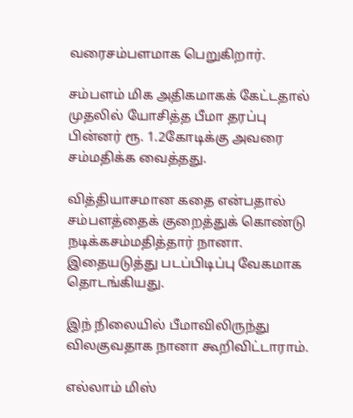வரைசம்பளமாக பெறுகிறார்.

சம்பளம் மிக அதிகமாகக் கேட்டதால் முதலில் யோசித்த பீமா தரப்பு பின்னர் ரூ. 1.2கோடிக்கு அவரை சம்மதிக்க வைத்தது.

வித்தியாசமான கதை என்பதால் சம்பளத்தைக் குறைத்துக் கொண்டு நடிக்கசம்மதித்தார் நானா. இதையடுத்து படப்பிடிப்பு வேகமாக தொடங்கியது.

இந் நிலையில் பீமாவிலிருந்து விலகுவதாக நானா கூறிவிட்டாராம்.

எல்லாம் மிஸ்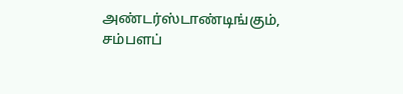அண்டர்ஸ்டாண்டிங்கும், சம்பளப்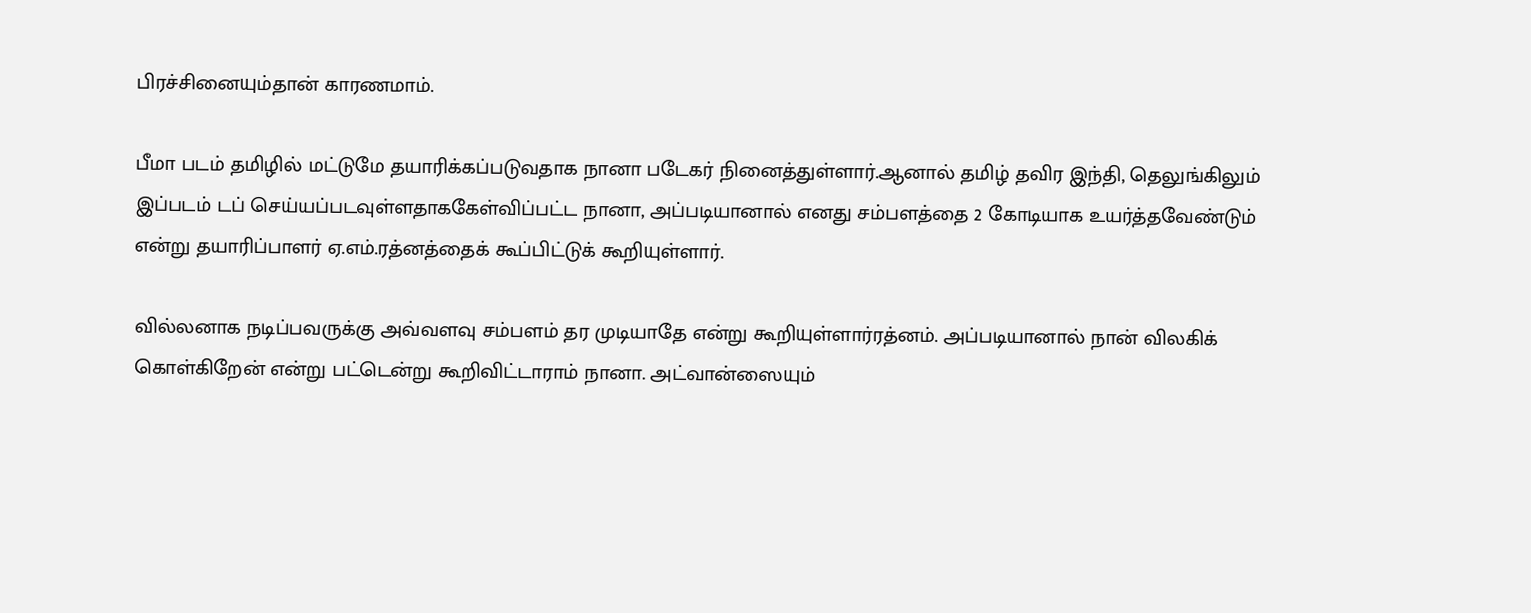பிரச்சினையும்தான் காரணமாம்.

பீமா படம் தமிழில் மட்டுமே தயாரிக்கப்படுவதாக நானா படேகர் நினைத்துள்ளார்.ஆனால் தமிழ் தவிர இந்தி, தெலுங்கிலும் இப்படம் டப் செய்யப்படவுள்ளதாககேள்விப்பட்ட நானா, அப்படியானால் எனது சம்பளத்தை 2 கோடியாக உயர்த்தவேண்டும் என்று தயாரிப்பாளர் ஏ.எம்.ரத்னத்தைக் கூப்பிட்டுக் கூறியுள்ளார்.

வில்லனாக நடிப்பவருக்கு அவ்வளவு சம்பளம் தர முடியாதே என்று கூறியுள்ளார்ரத்னம். அப்படியானால் நான் விலகிக் கொள்கிறேன் என்று பட்டென்று கூறிவிட்டாராம் நானா. அட்வான்ஸையும்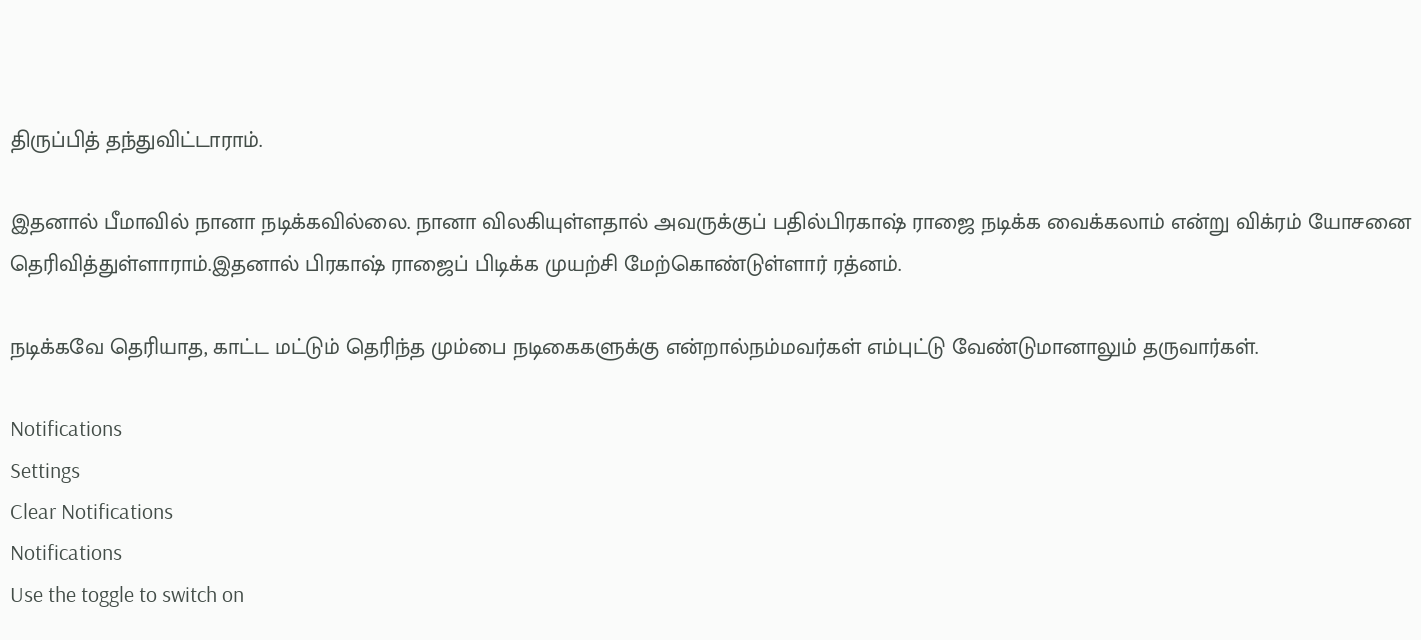திருப்பித் தந்துவிட்டாராம்.

இதனால் பீமாவில் நானா நடிக்கவில்லை. நானா விலகியுள்ளதால் அவருக்குப் பதில்பிரகாஷ் ராஜை நடிக்க வைக்கலாம் என்று விக்ரம் யோசனை தெரிவித்துள்ளாராம்.இதனால் பிரகாஷ் ராஜைப் பிடிக்க முயற்சி மேற்கொண்டுள்ளார் ரத்னம்.

நடிக்கவே தெரியாத, காட்ட மட்டும் தெரிந்த மும்பை நடிகைகளுக்கு என்றால்நம்மவர்கள் எம்புட்டு வேண்டுமானாலும் தருவார்கள்.

Notifications
Settings
Clear Notifications
Notifications
Use the toggle to switch on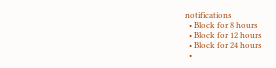notifications
  • Block for 8 hours
  • Block for 12 hours
  • Block for 24 hours
  •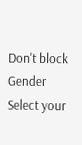Don't block
Gender
Select your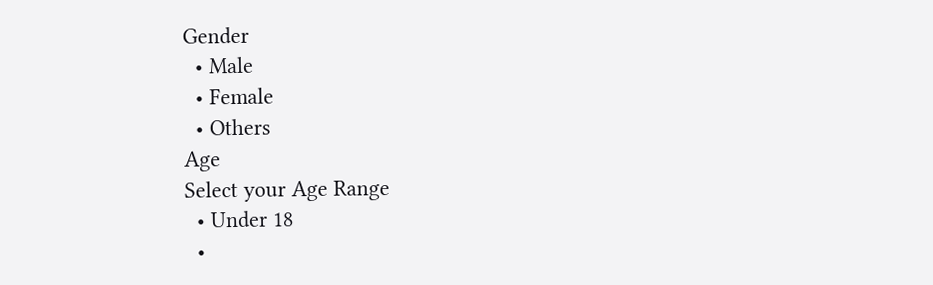Gender
  • Male
  • Female
  • Others
Age
Select your Age Range
  • Under 18
  •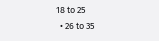18 to 25
  • 26 to 35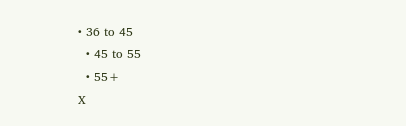• 36 to 45
  • 45 to 55
  • 55+
X